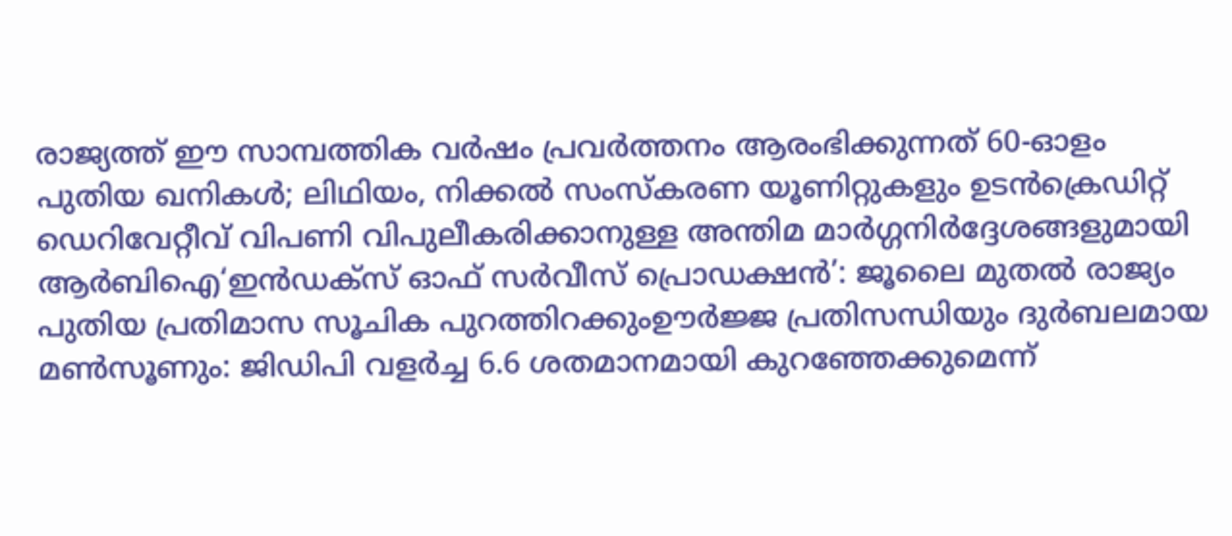രാജ്യത്ത് ഈ സാമ്പത്തിക വർഷം പ്രവർത്തനം ആരംഭിക്കുന്നത് 60-ഓളം പുതിയ ഖനികൾ; ലിഥിയം, നിക്കൽ സംസ്‌കരണ യൂണിറ്റുകളും ഉടൻക്രെഡിറ്റ് ഡെറിവേറ്റീവ് വിപണി വിപുലീകരിക്കാനുള്ള അന്തിമ മാർഗ്ഗനിർദ്ദേശങ്ങളുമായി ആർബിഐ‘ഇൻഡക്സ് ഓഫ് സർവീസ് പ്രൊഡക്ഷൻ’: ജൂലൈ മുതൽ രാജ്യം പുതിയ പ്രതിമാസ സൂചിക പുറത്തിറക്കുംഊർജ്ജ പ്രതിസന്ധിയും ദുർബലമായ മൺസൂണും: ജിഡിപി വളർച്ച 6.6 ശതമാനമായി കുറഞ്ഞേക്കുമെന്ന്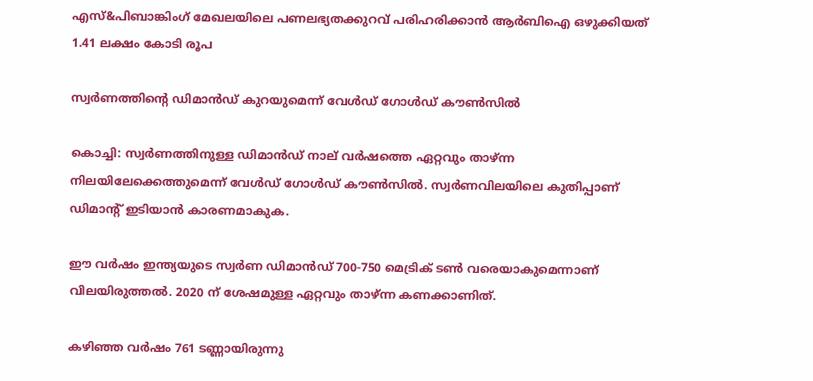എസ്&പിബാങ്കിംഗ് മേഖലയിലെ പണലഭ്യതക്കുറവ് പരിഹരിക്കാൻ ആർബിഐ ഒഴുക്കിയത് 1.41 ലക്ഷം കോടി രൂപ

സ്വർണത്തിന്റെ ഡിമാന്‍ഡ് കുറയുമെന്ന് വേള്‍ഡ് ഗോള്‍ഡ് കൗണ്‍സില്‍

കൊച്ചി: സ്വര്‍ണത്തിനുള്ള ഡിമാന്‍ഡ് നാല് വര്‍ഷത്തെ ഏറ്റവും താഴ്ന്ന നിലയിലേക്കെത്തുമെന്ന് വേള്‍ഡ് ഗോള്‍ഡ് കൗണ്‍സില്‍. സ്വര്‍ണവിലയിലെ കുതിപ്പാണ് ഡിമാന്റ് ഇടിയാന്‍ കാരണമാകുക.

ഈ വര്‍ഷം ഇന്ത്യയുടെ സ്വര്‍ണ ഡിമാന്‍ഡ് 700-750 മെട്രിക് ടണ്‍ വരെയാകുമെന്നാണ് വിലയിരുത്തല്‍. 2020 ന് ശേഷമുള്ള ഏറ്റവും താഴ്ന്ന കണക്കാണിത്.

കഴിഞ്ഞ വര്‍ഷം 761 ടണ്ണായിരുന്നു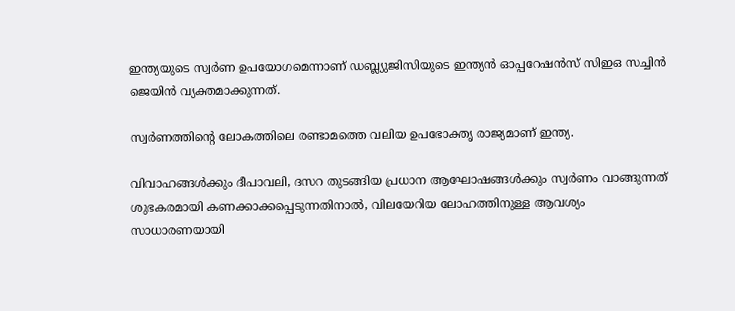ഇന്ത്യയുടെ സ്വര്‍ണ ഉപയോഗമെന്നാണ് ഡബ്ല്യുജിസിയുടെ ഇന്ത്യന്‍ ഓപ്പറേഷന്‍സ് സിഇഒ സച്ചിന്‍ ജെയിന്‍ വ്യക്തമാക്കുന്നത്.

സ്വര്‍ണത്തിന്റെ ലോകത്തിലെ രണ്ടാമത്തെ വലിയ ഉപഭോക്തൃ രാജ്യമാണ് ഇന്ത്യ.

വിവാഹങ്ങള്‍ക്കും ദീപാവലി, ദസറ തുടങ്ങിയ പ്രധാന ആഘോഷങ്ങള്‍ക്കും സ്വര്‍ണം വാങ്ങുന്നത് ശുഭകരമായി കണക്കാക്കപ്പെടുന്നതിനാല്‍, വിലയേറിയ ലോഹത്തിനുള്ള ആവശ്യം സാധാരണയായി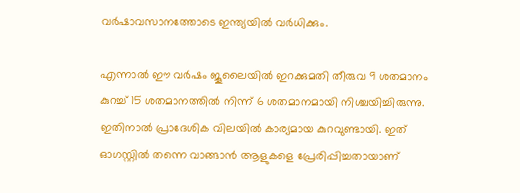വര്‍ഷാവസാനത്തോടെ ഇന്ത്യയില്‍ വര്‍ധിക്കും.

എന്നാല്‍ ഈ വര്‍ഷം ജൂലൈയില്‍ ഇറക്കുമതി തീരുവ 9 ശതമാനം കുറച്ച് 15 ശതമാനത്തില്‍ നിന്ന് 6 ശതമാനമായി നിശ്ചയിച്ചിരുന്നു. ഇതിനാല്‍ പ്രാദേശിക വിലയില്‍ കാര്യമായ കുറവുണ്ടായി. ഇത് ഓഗസ്റ്റില്‍ തന്നെ വാങ്ങാന്‍ ആളുകളെ പ്രേരിപ്പിച്ചതായാണ്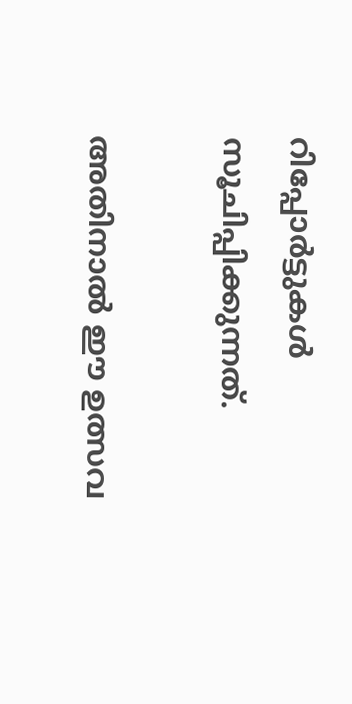റിപ്പോര്‍ട്ടുകള്‍ സൂചിപ്പിക്കുന്നത്.

അതിനാല്‍ ഈ ഉത്സവ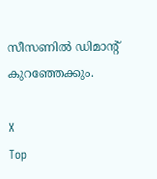സീസണില്‍ ഡിമാന്റ് കുറഞ്ഞേക്കും.

X
Top